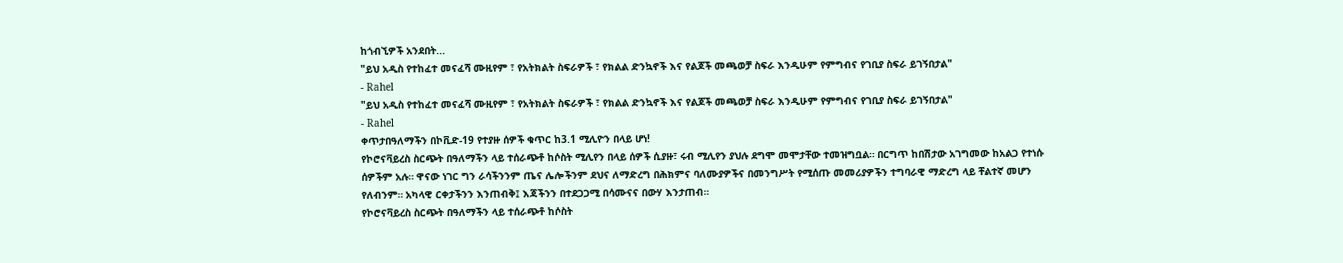ከጎብኚዎች አንደበት...
"ይህ አዲስ የተከፈተ መናፈሻ ሙዚየም ፣ የአትክልት ስፍራዎች ፣ የክልል ድንኳኖች እና የልጆች መጫወቻ ስፍራ እንዲሁም የምግብና የገቢያ ስፍራ ይገኝበታል"
- Rahel
"ይህ አዲስ የተከፈተ መናፈሻ ሙዚየም ፣ የአትክልት ስፍራዎች ፣ የክልል ድንኳኖች እና የልጆች መጫወቻ ስፍራ እንዲሁም የምግብና የገቢያ ስፍራ ይገኝበታል"
- Rahel
ቀጥታበዓለማችን በኮቪድ-19 የተያዙ ሰዎች ቁጥር ከ3.1 ሚሊዮን በላይ ሆነ!
የኮሮናቫይረስ ስርጭት በዓለማችን ላይ ተሰራጭቶ ከሶስት ሚሊየን በላይ ሰዎች ሲያዙ፣ ሩብ ሚሊየን ያህሉ ደግሞ መሞታቸው ተመዝግቧል። በርግጥ ከበሽታው አገግመው ከአልጋ የተነሱ ሰዎችም አሉ። ዋናው ነገር ግን ራሳችንንም ጤና ሌሎችንም ደህና ለማድረግ በሕክምና ባለሙያዎችና በመንግሥት የሚሰጡ መመሪያዎችን ተግባራዊ ማድረግ ላይ ቸልተኛ መሆን የለብንም። አካላዊ ርቀታችንን እንጠብቅ፤ እጃችንን በተደጋጋሚ በሳሙናና በውሃ እንታጠብ።
የኮሮናቫይረስ ስርጭት በዓለማችን ላይ ተሰራጭቶ ከሶስት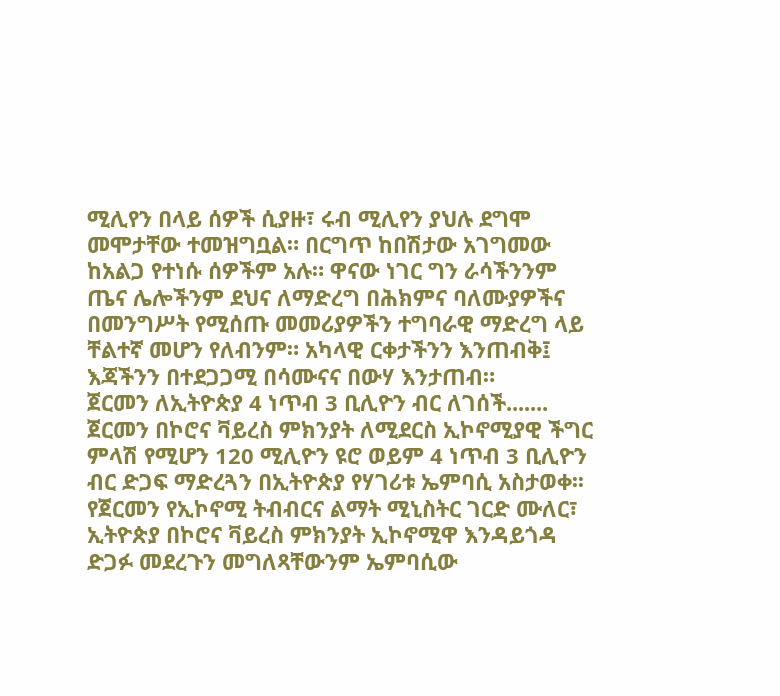ሚሊየን በላይ ሰዎች ሲያዙ፣ ሩብ ሚሊየን ያህሉ ደግሞ መሞታቸው ተመዝግቧል። በርግጥ ከበሽታው አገግመው ከአልጋ የተነሱ ሰዎችም አሉ። ዋናው ነገር ግን ራሳችንንም ጤና ሌሎችንም ደህና ለማድረግ በሕክምና ባለሙያዎችና በመንግሥት የሚሰጡ መመሪያዎችን ተግባራዊ ማድረግ ላይ ቸልተኛ መሆን የለብንም። አካላዊ ርቀታችንን እንጠብቅ፤ እጃችንን በተደጋጋሚ በሳሙናና በውሃ እንታጠብ።
ጀርመን ለኢትዮጵያ 4 ነጥብ 3 ቢሊዮን ብር ለገሰች.......
ጀርመን በኮሮና ቫይረስ ምክንያት ለሚደርስ ኢኮኖሚያዊ ችግር ምላሽ የሚሆን 120 ሚሊዮን ዩሮ ወይም 4 ነጥብ 3 ቢሊዮን ብር ድጋፍ ማድረጓን በኢትዮጵያ የሃገሪቱ ኤምባሲ አስታወቀ፡፡
የጀርመን የኢኮኖሚ ትብብርና ልማት ሚኒስትር ገርድ ሙለር፣ ኢትዮጵያ በኮሮና ቫይረስ ምክንያት ኢኮኖሚዋ እንዳይጎዳ ድጋፉ መደረጉን መግለጻቸውንም ኤምባሲው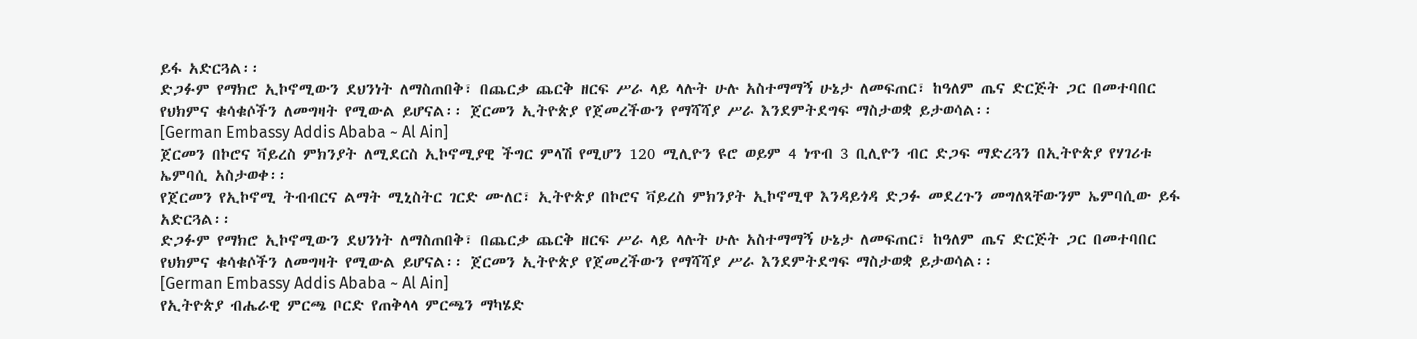ይፋ አድርጓል፡፡
ድጋፉም የማክሮ ኢኮኖሚውን ደህንነት ለማስጠበቅ፣ በጨርቃ ጨርቅ ዘርፍ ሥራ ላይ ላሉት ሁሉ አስተማማኝ ሁኔታ ለመፍጠር፣ ከዓለም ጤና ድርጅት ጋር በመተባበር የህክምና ቁሳቁሶችን ለመግዛት የሚውል ይሆናል፡፡ ጀርመን ኢትዮጵያ የጀመረችውን የማሻሻያ ሥራ እንደምትደግፍ ማስታወቋ ይታወሳል፡፡
[German Embassy Addis Ababa ~ Al Ain]
ጀርመን በኮሮና ቫይረስ ምክንያት ለሚደርስ ኢኮኖሚያዊ ችግር ምላሽ የሚሆን 120 ሚሊዮን ዩሮ ወይም 4 ነጥብ 3 ቢሊዮን ብር ድጋፍ ማድረጓን በኢትዮጵያ የሃገሪቱ ኤምባሲ አስታወቀ፡፡
የጀርመን የኢኮኖሚ ትብብርና ልማት ሚኒስትር ገርድ ሙለር፣ ኢትዮጵያ በኮሮና ቫይረስ ምክንያት ኢኮኖሚዋ እንዳይጎዳ ድጋፉ መደረጉን መግለጻቸውንም ኤምባሲው ይፋ አድርጓል፡፡
ድጋፉም የማክሮ ኢኮኖሚውን ደህንነት ለማስጠበቅ፣ በጨርቃ ጨርቅ ዘርፍ ሥራ ላይ ላሉት ሁሉ አስተማማኝ ሁኔታ ለመፍጠር፣ ከዓለም ጤና ድርጅት ጋር በመተባበር የህክምና ቁሳቁሶችን ለመግዛት የሚውል ይሆናል፡፡ ጀርመን ኢትዮጵያ የጀመረችውን የማሻሻያ ሥራ እንደምትደግፍ ማስታወቋ ይታወሳል፡፡
[German Embassy Addis Ababa ~ Al Ain]
የኢትዮጵያ ብሔራዊ ምርጫ ቦርድ የጠቅላላ ምርጫን ማካሄድ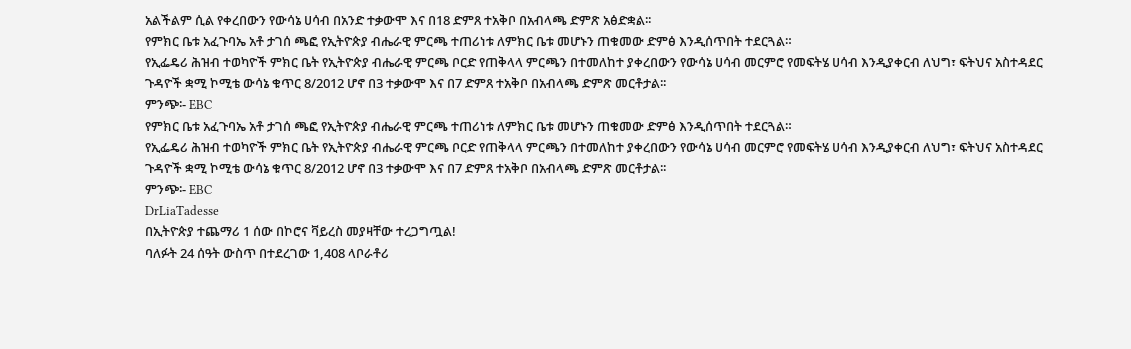አልችልም ሲል የቀረበውን የውሳኔ ሀሳብ በአንድ ተቃውሞ እና በ18 ድምጸ ተአቅቦ በአብላጫ ድምጽ አፅድቋል፡፡
የምክር ቤቱ አፈጉባኤ አቶ ታገሰ ጫፎ የኢትዮጵያ ብሔራዊ ምርጫ ተጠሪነቱ ለምክር ቤቱ መሆኑን ጠቁመው ድምፅ እንዲሰጥበት ተደርጓል።
የኢፌዴሪ ሕዝብ ተወካዮች ምክር ቤት የኢትዮጵያ ብሔራዊ ምርጫ ቦርድ የጠቅላላ ምርጫን በተመለከተ ያቀረበውን የውሳኔ ሀሳብ መርምሮ የመፍትሄ ሀሳብ እንዲያቀርብ ለህግ፣ ፍትህና አስተዳደር ጉዳዮች ቋሚ ኮሚቴ ውሳኔ ቁጥር 8/2012 ሆኖ በ3 ተቃውሞ እና በ7 ድምጸ ተአቅቦ በአብላጫ ድምጽ መርቶታል፡፡
ምንጭ፡- EBC
የምክር ቤቱ አፈጉባኤ አቶ ታገሰ ጫፎ የኢትዮጵያ ብሔራዊ ምርጫ ተጠሪነቱ ለምክር ቤቱ መሆኑን ጠቁመው ድምፅ እንዲሰጥበት ተደርጓል።
የኢፌዴሪ ሕዝብ ተወካዮች ምክር ቤት የኢትዮጵያ ብሔራዊ ምርጫ ቦርድ የጠቅላላ ምርጫን በተመለከተ ያቀረበውን የውሳኔ ሀሳብ መርምሮ የመፍትሄ ሀሳብ እንዲያቀርብ ለህግ፣ ፍትህና አስተዳደር ጉዳዮች ቋሚ ኮሚቴ ውሳኔ ቁጥር 8/2012 ሆኖ በ3 ተቃውሞ እና በ7 ድምጸ ተአቅቦ በአብላጫ ድምጽ መርቶታል፡፡
ምንጭ፡- EBC
DrLiaTadesse
በኢትዮጵያ ተጨማሪ 1 ሰው በኮሮና ቫይረስ መያዛቸው ተረጋግጧል!
ባለፉት 24 ሰዓት ውስጥ በተደረገው 1,408 ላቦራቶሪ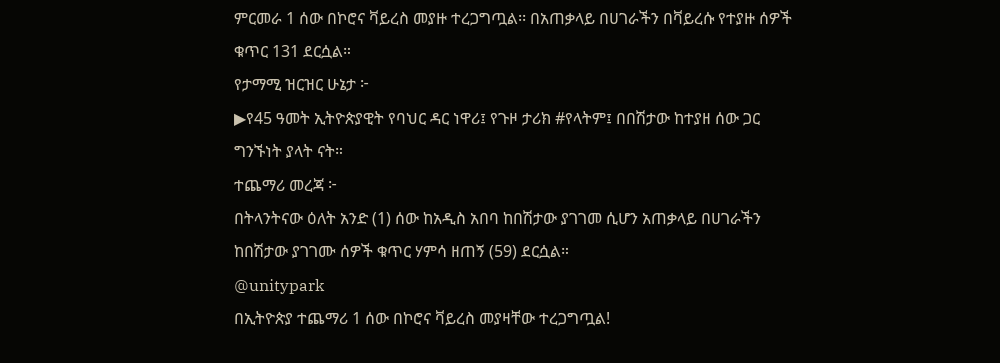ምርመራ 1 ሰው በኮሮና ቫይረስ መያዙ ተረጋግጧል፡፡ በአጠቃላይ በሀገራችን በቫይረሱ የተያዙ ሰዎች ቁጥር 131 ደርሷል።
የታማሚ ዝርዝር ሁኔታ ፦
▶የ45 ዓመት ኢትዮጵያዊት የባህር ዳር ነዋሪ፤ የጉዞ ታሪክ #የላትም፤ በበሽታው ከተያዘ ሰው ጋር ግንኙነት ያላት ናት።
ተጨማሪ መረጃ ፦
በትላንትናው ዕለት አንድ (1) ሰው ከአዲስ አበባ ከበሽታው ያገገመ ሲሆን አጠቃላይ በሀገራችን ከበሽታው ያገገሙ ሰዎች ቁጥር ሃምሳ ዘጠኝ (59) ደርሷል።
@unitypark
በኢትዮጵያ ተጨማሪ 1 ሰው በኮሮና ቫይረስ መያዛቸው ተረጋግጧል!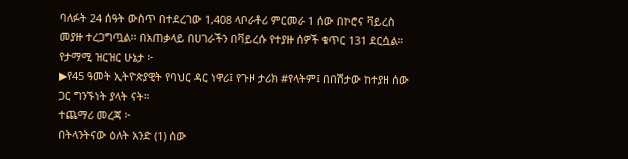ባለፉት 24 ሰዓት ውስጥ በተደረገው 1,408 ላቦራቶሪ ምርመራ 1 ሰው በኮሮና ቫይረስ መያዙ ተረጋግጧል፡፡ በአጠቃላይ በሀገራችን በቫይረሱ የተያዙ ሰዎች ቁጥር 131 ደርሷል።
የታማሚ ዝርዝር ሁኔታ ፦
▶የ45 ዓመት ኢትዮጵያዊት የባህር ዳር ነዋሪ፤ የጉዞ ታሪክ #የላትም፤ በበሽታው ከተያዘ ሰው ጋር ግንኙነት ያላት ናት።
ተጨማሪ መረጃ ፦
በትላንትናው ዕለት አንድ (1) ሰው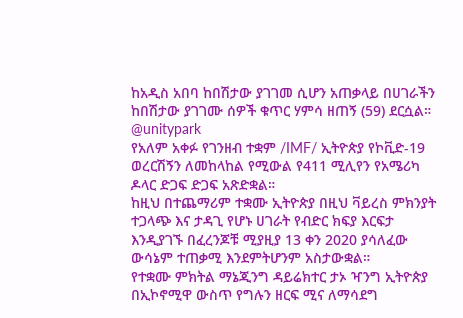ከአዲስ አበባ ከበሽታው ያገገመ ሲሆን አጠቃላይ በሀገራችን ከበሽታው ያገገሙ ሰዎች ቁጥር ሃምሳ ዘጠኝ (59) ደርሷል።
@unitypark
የአለም አቀፉ የገንዘብ ተቋም /IMF/ ኢትዮጵያ የኮቪድ-19 ወረርሽኝን ለመከላከል የሚውል የ411 ሚሊየን የአሜሪካ ዶላር ድጋፍ ድጋፍ አጽድቋል።
ከዚህ በተጨማሪም ተቋሙ ኢትዮጵያ በዚህ ቫይረስ ምክንያት ተጋላጭ እና ታዳጊ የሆኑ ሀገራት የብድር ክፍያ እርፍታ እንዲያገኙ በፈረንጆቹ ሚያዚያ 13 ቀን 2020 ያሳለፈው ውሳኔም ተጠቃሚ እንደምትሆንም አስታውቋል።
የተቋሙ ምክትል ማኔጂንግ ዳይሬክተር ታኦ ዣንግ ኢትዮጵያ በኢኮኖሚዋ ውስጥ የግሉን ዘርፍ ሚና ለማሳደግ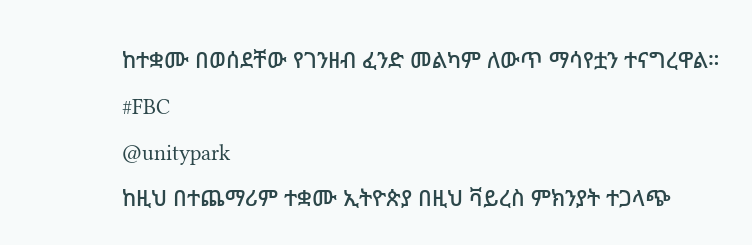ከተቋሙ በወሰደቸው የገንዘብ ፈንድ መልካም ለውጥ ማሳየቷን ተናግረዋል። #FBC
@unitypark
ከዚህ በተጨማሪም ተቋሙ ኢትዮጵያ በዚህ ቫይረስ ምክንያት ተጋላጭ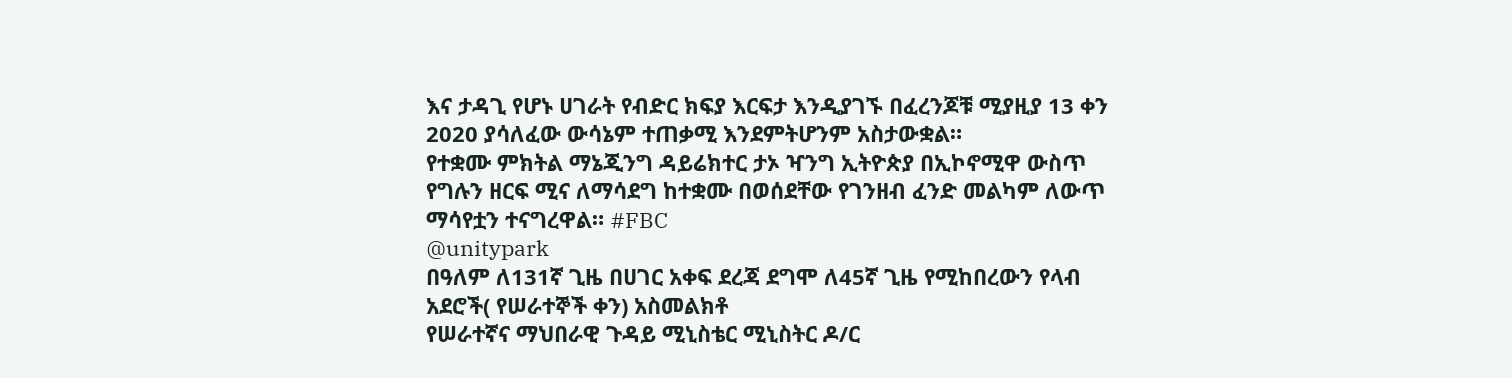እና ታዳጊ የሆኑ ሀገራት የብድር ክፍያ እርፍታ እንዲያገኙ በፈረንጆቹ ሚያዚያ 13 ቀን 2020 ያሳለፈው ውሳኔም ተጠቃሚ እንደምትሆንም አስታውቋል።
የተቋሙ ምክትል ማኔጂንግ ዳይሬክተር ታኦ ዣንግ ኢትዮጵያ በኢኮኖሚዋ ውስጥ የግሉን ዘርፍ ሚና ለማሳደግ ከተቋሙ በወሰደቸው የገንዘብ ፈንድ መልካም ለውጥ ማሳየቷን ተናግረዋል። #FBC
@unitypark
በዓለም ለ131ኛ ጊዜ በሀገር አቀፍ ደረጃ ደግሞ ለ45ኛ ጊዜ የሚከበረውን የላብ አደሮች( የሠራተኞች ቀን) አስመልክቶ
የሠራተኛና ማህበራዊ ጉዳይ ሚኒስቴር ሚኒስትር ዶ/ር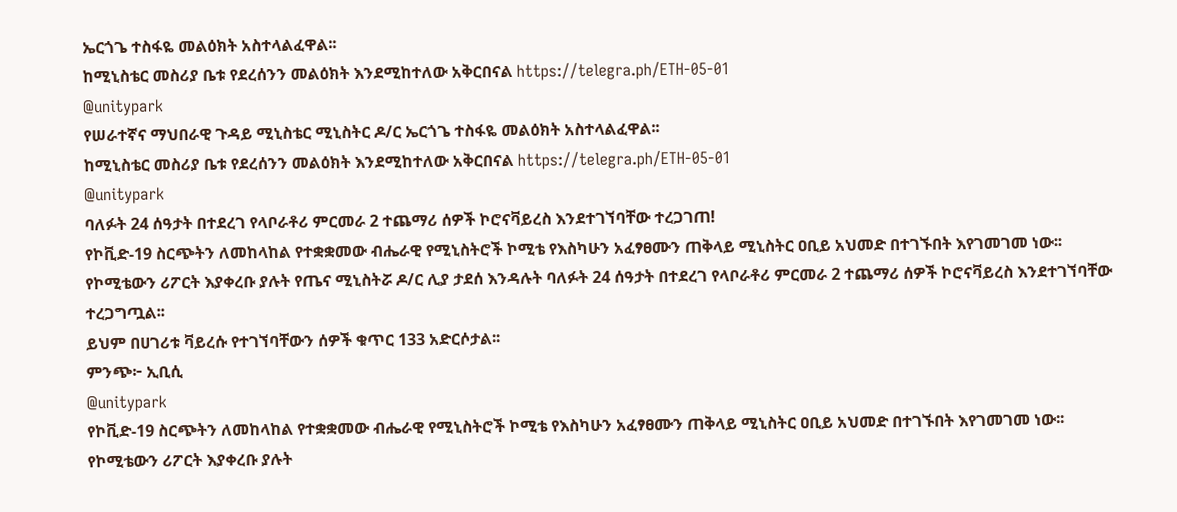ኤርጎጌ ተስፋዬ መልዕክት አስተላልፈዋል፡፡
ከሚኒስቴር መስሪያ ቤቱ የደረሰንን መልዕክት እንደሚከተለው አቅርበናል https://telegra.ph/ETH-05-01
@unitypark
የሠራተኛና ማህበራዊ ጉዳይ ሚኒስቴር ሚኒስትር ዶ/ር ኤርጎጌ ተስፋዬ መልዕክት አስተላልፈዋል፡፡
ከሚኒስቴር መስሪያ ቤቱ የደረሰንን መልዕክት እንደሚከተለው አቅርበናል https://telegra.ph/ETH-05-01
@unitypark
ባለፉት 24 ሰዓታት በተደረገ የላቦራቶሪ ምርመራ 2 ተጨማሪ ሰዎች ኮሮናቫይረስ እንደተገኘባቸው ተረጋገጠ!
የኮቪድ-19 ስርጭትን ለመከላከል የተቋቋመው ብሔራዊ የሚኒስትሮች ኮሚቴ የእስካሁን አፈፃፀሙን ጠቅላይ ሚኒስትር ዐቢይ አህመድ በተገኙበት እየገመገመ ነው፡፡
የኮሚቴውን ሪፖርት እያቀረቡ ያሉት የጤና ሚኒስትሯ ዶ/ር ሊያ ታደሰ እንዳሉት ባለፉት 24 ሰዓታት በተደረገ የላቦራቶሪ ምርመራ 2 ተጨማሪ ሰዎች ኮሮናቫይረስ እንደተገኘባቸው ተረጋግጧል፡፡
ይህም በሀገሪቱ ቫይረሱ የተገኘባቸውን ሰዎች ቁጥር 133 አድርሶታል፡፡
ምንጭ፦ ኢቢሲ
@unitypark
የኮቪድ-19 ስርጭትን ለመከላከል የተቋቋመው ብሔራዊ የሚኒስትሮች ኮሚቴ የእስካሁን አፈፃፀሙን ጠቅላይ ሚኒስትር ዐቢይ አህመድ በተገኙበት እየገመገመ ነው፡፡
የኮሚቴውን ሪፖርት እያቀረቡ ያሉት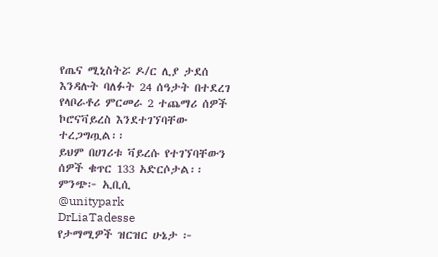የጤና ሚኒስትሯ ዶ/ር ሊያ ታደሰ እንዳሉት ባለፉት 24 ሰዓታት በተደረገ የላቦራቶሪ ምርመራ 2 ተጨማሪ ሰዎች ኮሮናቫይረስ እንደተገኘባቸው ተረጋግጧል፡፡
ይህም በሀገሪቱ ቫይረሱ የተገኘባቸውን ሰዎች ቁጥር 133 አድርሶታል፡፡
ምንጭ፦ ኢቢሲ
@unitypark
DrLiaTadesse
የታማሚዎች ዝርዝር ሁኔታ ፦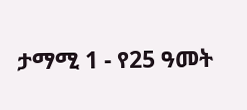ታማሚ 1 - የ25 ዓመት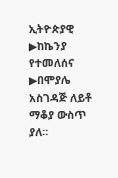ኢትዮጵያዊ ▶ከኬንያ የተመለሰና ▶በሞያሌ አስገዳጅ ለይቶ ማቆያ ውስጥ ያለ።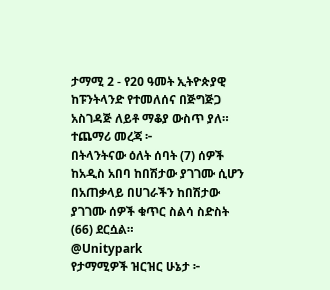ታማሚ 2 - የ20 ዓመት ኢትዮጵያዊ ከፑንትላንድ የተመለሰና በጅግጅጋ አስገዳጅ ለይቶ ማቆያ ውስጥ ያለ።
ተጨማሪ መረጃ ፦
በትላንትናው ዕለት ሰባት (7) ሰዎች ከአዲስ አበባ ከበሽታው ያገገሙ ሲሆን በአጠቃላይ በሀገራችን ከበሽታው ያገገሙ ሰዎች ቁጥር ስልሳ ስድስት (66) ደርሷል።
@Unitypark
የታማሚዎች ዝርዝር ሁኔታ ፦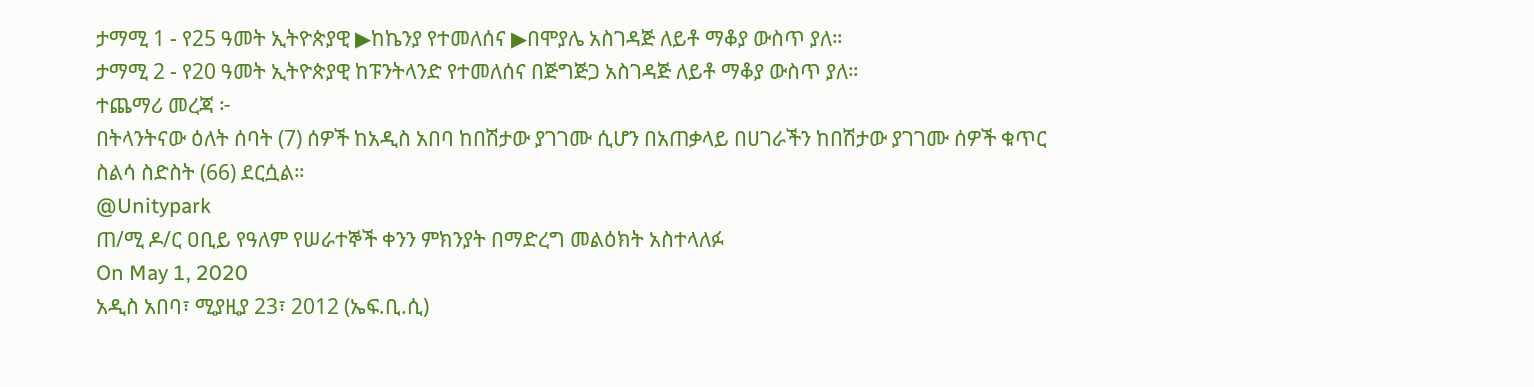ታማሚ 1 - የ25 ዓመት ኢትዮጵያዊ ▶ከኬንያ የተመለሰና ▶በሞያሌ አስገዳጅ ለይቶ ማቆያ ውስጥ ያለ።
ታማሚ 2 - የ20 ዓመት ኢትዮጵያዊ ከፑንትላንድ የተመለሰና በጅግጅጋ አስገዳጅ ለይቶ ማቆያ ውስጥ ያለ።
ተጨማሪ መረጃ ፦
በትላንትናው ዕለት ሰባት (7) ሰዎች ከአዲስ አበባ ከበሽታው ያገገሙ ሲሆን በአጠቃላይ በሀገራችን ከበሽታው ያገገሙ ሰዎች ቁጥር ስልሳ ስድስት (66) ደርሷል።
@Unitypark
ጠ/ሚ ዶ/ር ዐቢይ የዓለም የሠራተኞች ቀንን ምክንያት በማድረግ መልዕክት አስተላለፉ
On May 1, 2020
አዲስ አበባ፣ ሚያዚያ 23፣ 2012 (ኤፍ.ቢ.ሲ)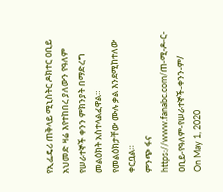የኢፌዴሪ ጠቅላይ ሚኒስትር ዶክተር ዐቢይ አህመድ ዛሬ እየተከበረ ያለውን የዓለም የሠራተኞች ቀንን ምክንያት በማድረግ መልዕክት አስተላልፈዋል።
የመልዕክታቸው ሙሉ ቃል እንደሚከተለው ቀርቧል።
ምንጭ ፋና
https://www.fanabc.com/ጠ-ሚ-ዶ-ር-ዐቢይ-የዓለም-የሠራተኞች-ቀንን-ም/
On May 1, 2020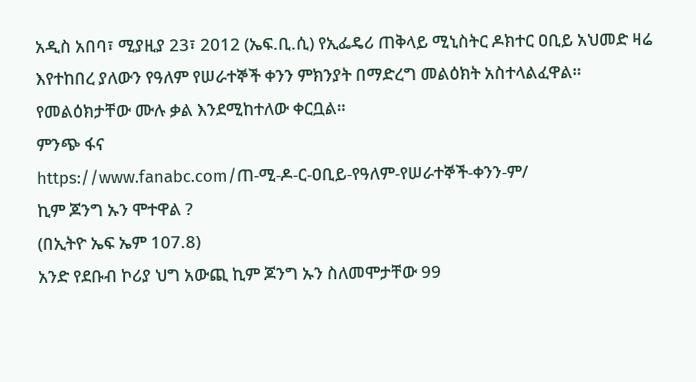አዲስ አበባ፣ ሚያዚያ 23፣ 2012 (ኤፍ.ቢ.ሲ) የኢፌዴሪ ጠቅላይ ሚኒስትር ዶክተር ዐቢይ አህመድ ዛሬ እየተከበረ ያለውን የዓለም የሠራተኞች ቀንን ምክንያት በማድረግ መልዕክት አስተላልፈዋል።
የመልዕክታቸው ሙሉ ቃል እንደሚከተለው ቀርቧል።
ምንጭ ፋና
https://www.fanabc.com/ጠ-ሚ-ዶ-ር-ዐቢይ-የዓለም-የሠራተኞች-ቀንን-ም/
ኪም ጆንግ ኡን ሞተዋል ?
(በኢትዮ ኤፍ ኤም 107.8)
አንድ የደቡብ ኮሪያ ህግ አውጪ ኪም ጆንግ ኡን ስለመሞታቸው 99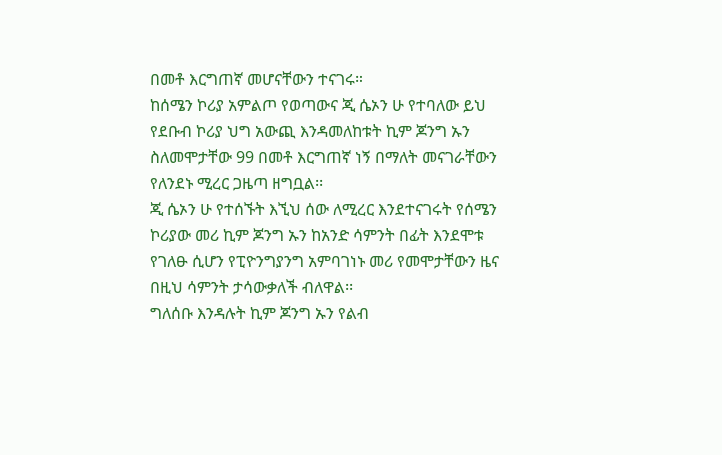በመቶ እርግጠኛ መሆናቸውን ተናገሩ።
ከሰሜን ኮሪያ አምልጦ የወጣውና ጂ ሴኦን ሁ የተባለው ይህ የደቡብ ኮሪያ ህግ አውጪ እንዳመለከቱት ኪም ጆንግ ኡን ስለመሞታቸው 99 በመቶ እርግጠኛ ነኝ በማለት መናገራቸውን የለንደኑ ሚረር ጋዜጣ ዘግቧል፡፡
ጂ ሴኦን ሁ የተሰኙት እኚህ ሰው ለሚረር እንደተናገሩት የሰሜን ኮሪያው መሪ ኪም ጆንግ ኡን ከአንድ ሳምንት በፊት እንደሞቱ የገለፁ ሲሆን የፒዮንግያንግ አምባገነኑ መሪ የመሞታቸውን ዜና በዚህ ሳምንት ታሳውቃለች ብለዋል፡፡
ግለሰቡ እንዳሉት ኪም ጆንግ ኡን የልብ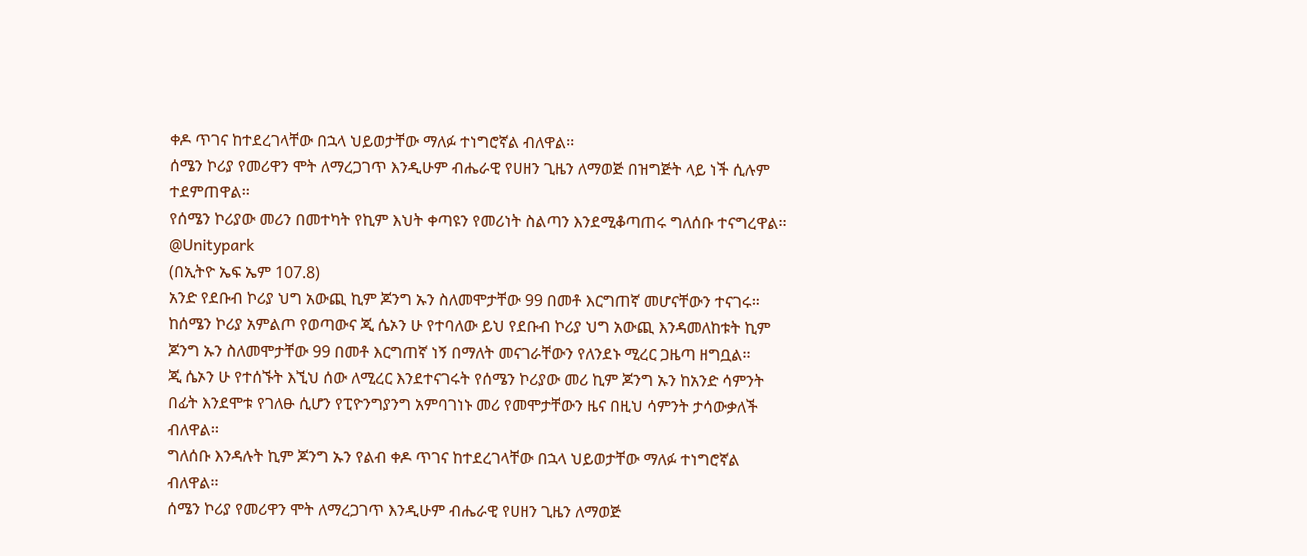ቀዶ ጥገና ከተደረገላቸው በኋላ ህይወታቸው ማለፉ ተነግሮኛል ብለዋል፡፡
ሰሜን ኮሪያ የመሪዋን ሞት ለማረጋገጥ እንዲሁም ብሔራዊ የሀዘን ጊዜን ለማወጅ በዝግጅት ላይ ነች ሲሉም ተደምጠዋል፡፡
የሰሜን ኮሪያው መሪን በመተካት የኪም እህት ቀጣዩን የመሪነት ስልጣን እንደሚቆጣጠሩ ግለሰቡ ተናግረዋል፡፡
@Unitypark
(በኢትዮ ኤፍ ኤም 107.8)
አንድ የደቡብ ኮሪያ ህግ አውጪ ኪም ጆንግ ኡን ስለመሞታቸው 99 በመቶ እርግጠኛ መሆናቸውን ተናገሩ።
ከሰሜን ኮሪያ አምልጦ የወጣውና ጂ ሴኦን ሁ የተባለው ይህ የደቡብ ኮሪያ ህግ አውጪ እንዳመለከቱት ኪም ጆንግ ኡን ስለመሞታቸው 99 በመቶ እርግጠኛ ነኝ በማለት መናገራቸውን የለንደኑ ሚረር ጋዜጣ ዘግቧል፡፡
ጂ ሴኦን ሁ የተሰኙት እኚህ ሰው ለሚረር እንደተናገሩት የሰሜን ኮሪያው መሪ ኪም ጆንግ ኡን ከአንድ ሳምንት በፊት እንደሞቱ የገለፁ ሲሆን የፒዮንግያንግ አምባገነኑ መሪ የመሞታቸውን ዜና በዚህ ሳምንት ታሳውቃለች ብለዋል፡፡
ግለሰቡ እንዳሉት ኪም ጆንግ ኡን የልብ ቀዶ ጥገና ከተደረገላቸው በኋላ ህይወታቸው ማለፉ ተነግሮኛል ብለዋል፡፡
ሰሜን ኮሪያ የመሪዋን ሞት ለማረጋገጥ እንዲሁም ብሔራዊ የሀዘን ጊዜን ለማወጅ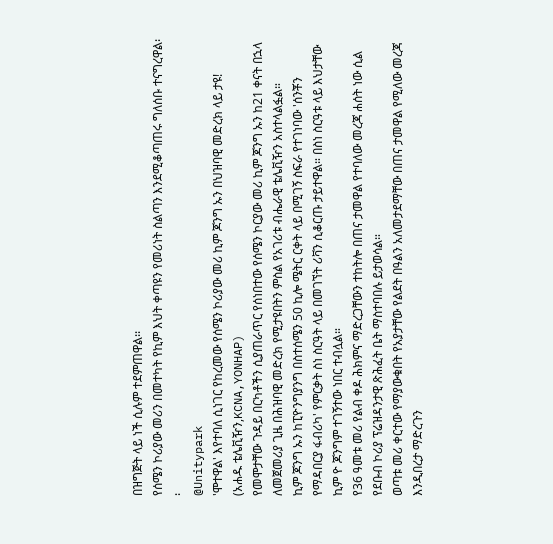በዝግጅት ላይ ነች ሲሉም ተደምጠዋል፡፡
የሰሜን ኮሪያው መሪን በመተካት የኪም እህት ቀጣዩን የመሪነት ስልጣን እንደሚቆጣጠሩ ግለሰቡ ተናግረዋል፡፡
@Unitypark
'ሞተዋል' እየተባለ ሲነገር የከረመው የሰሜን ኮሪያው መሪ ኪም ጆንግ ኡን በህዝባዊ መድረክ ላይ ታዩ!
(አሐዱ ቴሌቪዥን,KCNA,YONHAP)
የመሞታቸው ጉዳይ በርካቶችን ሲያጠራጥር የሰነበተው የሰሜን ኮርያው መሪ ኪም ጆንግ ኡን ከ21 ቀናት በኋላ ለመጀመሪያ ጊዜ በሕዝባዊ መድረክ የሚታዩበትን ምስል የአገሪቱ ብሔራዊ ቴሌቪዥን አስተላልፏል።
ኪም ጆንግ ኡን ከፒዮንግያንግ በስተሰሜን 50 ኪሎ ሜትር ርቀት ላይ በሚገኝ ስፍራ የተገነባው 'ሰንቾን የማዳበርያ ፋብሪካ' የምርቃት ስነ ስርዓት ላይ በመገኘት ሪቫን ሲቆርጡ ታይተዋል። በስነ ስርዓቱ ላይ እህታቸው ኪም ዮ ጆንግም ተገኝተው ነበር ተብሏል።
የ36 ዓመቱ መሪ የልብ ቀዶ ሕክምና ማድረጋቸውን ተከትሎ በጠና ታመዋል የተባለው መረጃ ሐሰት ነው ሲል የደቡብ ኮሪያ ፕሬዝዳንታዊ ጽሕፈት ቤት ማስተባበሉ ይታወሳል።
ወጣቱ መሪ ቀርተው የማያውቁበት የአያታቸው የልደት በዓልን አለመታደማቸው በጠና ታመዋል የሚለው መረጃ እንዲበረታ ማድረጉን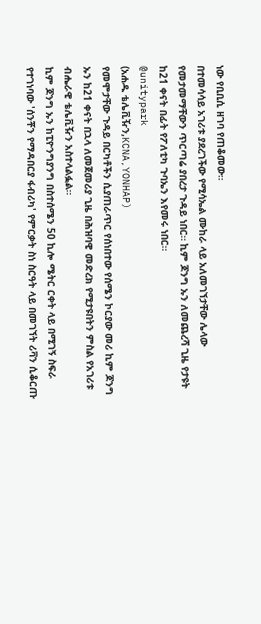ነው የቢቢሲ ዘገባ የጠቆመው።
በተመሳሳይ አገሪቱ ያደረገችው የሚሳኤል ሙከራ ላይ አለመገኘታቸው ሌላው የመታመማቸውን ጥርጣሬ ያበረታ ጉዳይ ነበር። ኪም ጆንግ ኡን ለመጨረሻ ጊዜ የታዩት ከ21 ቀናት በፊት የፖለቲካ ጉባኤን እየመሩ ነበር።
@unitypark
(አሐዱ ቴሌቪዥን,KCNA,YONHAP)
የመሞታቸው ጉዳይ በርካቶችን ሲያጠራጥር የሰነበተው የሰሜን ኮርያው መሪ ኪም ጆንግ ኡን ከ21 ቀናት በኋላ ለመጀመሪያ ጊዜ በሕዝባዊ መድረክ የሚታዩበትን ምስል የአገሪቱ ብሔራዊ ቴሌቪዥን አስተላልፏል።
ኪም ጆንግ ኡን ከፒዮንግያንግ በስተሰሜን 50 ኪሎ ሜትር ርቀት ላይ በሚገኝ ስፍራ የተገነባው 'ሰንቾን የማዳበርያ ፋብሪካ' የምርቃት ስነ ስርዓት ላይ በመገኘት ሪቫን ሲቆርጡ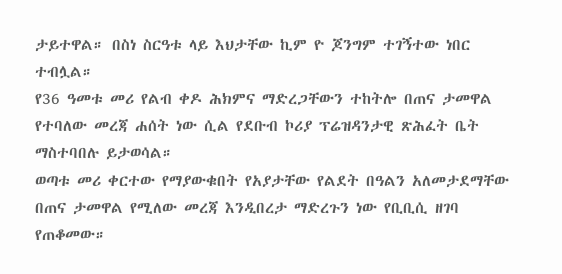ታይተዋል። በስነ ስርዓቱ ላይ እህታቸው ኪም ዮ ጆንግም ተገኝተው ነበር ተብሏል።
የ36 ዓመቱ መሪ የልብ ቀዶ ሕክምና ማድረጋቸውን ተከትሎ በጠና ታመዋል የተባለው መረጃ ሐሰት ነው ሲል የደቡብ ኮሪያ ፕሬዝዳንታዊ ጽሕፈት ቤት ማስተባበሉ ይታወሳል።
ወጣቱ መሪ ቀርተው የማያውቁበት የአያታቸው የልደት በዓልን አለመታደማቸው በጠና ታመዋል የሚለው መረጃ እንዲበረታ ማድረጉን ነው የቢቢሲ ዘገባ የጠቆመው።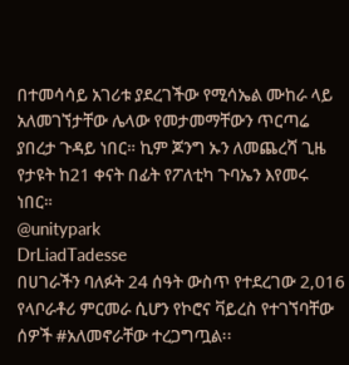በተመሳሳይ አገሪቱ ያደረገችው የሚሳኤል ሙከራ ላይ አለመገኘታቸው ሌላው የመታመማቸውን ጥርጣሬ ያበረታ ጉዳይ ነበር። ኪም ጆንግ ኡን ለመጨረሻ ጊዜ የታዩት ከ21 ቀናት በፊት የፖለቲካ ጉባኤን እየመሩ ነበር።
@unitypark
DrLiadTadesse
በሀገራችን ባለፉት 24 ሰዓት ውስጥ የተደረገው 2,016 የላቦራቶሪ ምርመራ ሲሆን የኮሮና ቫይረስ የተገኘባቸው ሰዎች #አለመኖራቸው ተረጋግጧል፡፡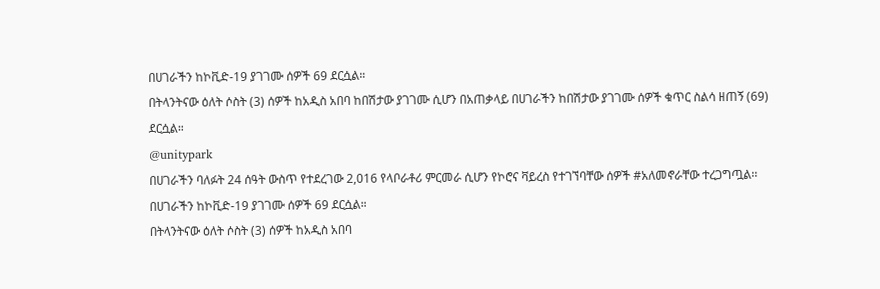በሀገራችን ከኮቪድ-19 ያገገሙ ሰዎች 69 ደርሷል።
በትላንትናው ዕለት ሶስት (3) ሰዎች ከአዲስ አበባ ከበሽታው ያገገሙ ሲሆን በአጠቃላይ በሀገራችን ከበሽታው ያገገሙ ሰዎች ቁጥር ስልሳ ዘጠኝ (69) ደርሷል።
@unitypark
በሀገራችን ባለፉት 24 ሰዓት ውስጥ የተደረገው 2,016 የላቦራቶሪ ምርመራ ሲሆን የኮሮና ቫይረስ የተገኘባቸው ሰዎች #አለመኖራቸው ተረጋግጧል፡፡
በሀገራችን ከኮቪድ-19 ያገገሙ ሰዎች 69 ደርሷል።
በትላንትናው ዕለት ሶስት (3) ሰዎች ከአዲስ አበባ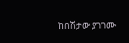ከበሽታው ያገገሙ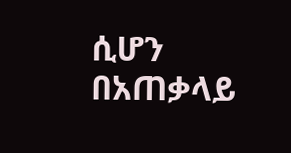ሲሆን በአጠቃላይ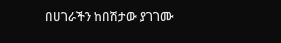በሀገራችን ከበሽታው ያገገሙ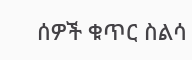ሰዎች ቁጥር ስልሳ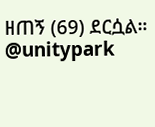ዘጠኝ (69) ደርሷል።
@unitypark